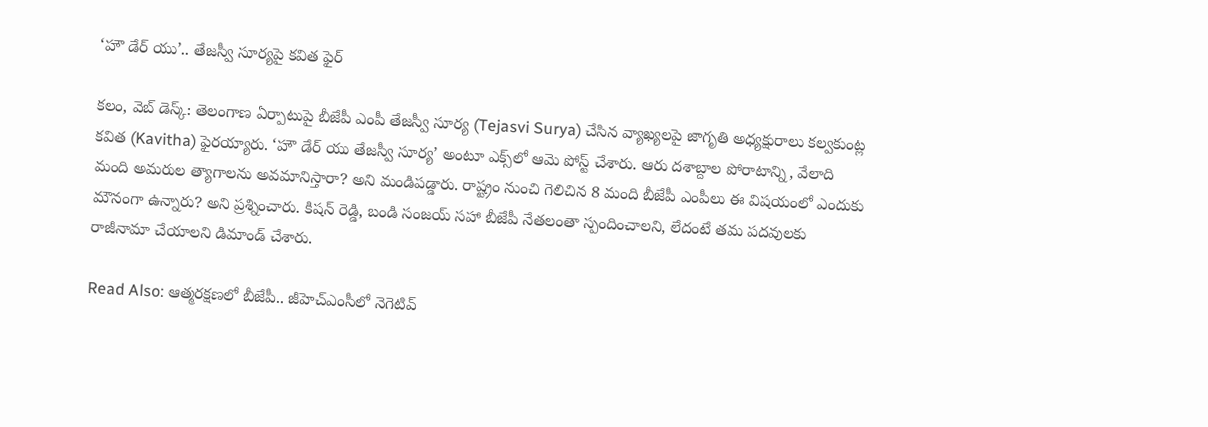‘హౌ డేర్ యు’.. తేజస్వీ సూర్యపై కవిత ఫైర్

క‌లం, వెబ్ డెస్క్‌: తెలంగాణ ఏర్పాటుపై బీజేపీ ఎంపీ తేజస్వీ సూర్య (Tejasvi Surya) చేసిన వ్యాఖ్యలపై జాగృతి అధ్యక్షురాలు కల్వకుంట్ల కవిత (Kavitha) ఫైరయ్యారు. ‘హౌ డేర్ యు తేజస్వీ సూర్య’ అంటూ ఎక్స్‌లో ఆమె పోస్ట్ చేశారు. ఆరు దశాబ్దాల పోరాటాన్ని, వేలాది మంది అమరుల త్యాగాలను అవమానిస్తారా? అని మండిపడ్డారు. రాష్ట్రం నుంచి గెలిచిన 8 మంది బీజేపీ ఎంపీలు ఈ విషయంలో ఎందుకు మౌనంగా ఉన్నారు? అని ప్రశ్నించారు. కిషన్ రెడ్డి, బండి సంజయ్ స‌హా బీజేపీ నేతలంతా స్పందించాల‌ని, లేదంటే తమ పదవులకు రాజీనామా చేయాలని డిమాండ్ చేశారు.

Read Also: ఆత్మరక్షణలో బీజేపీ.. జీహెచ్ఎంసీలో నెగెటివ్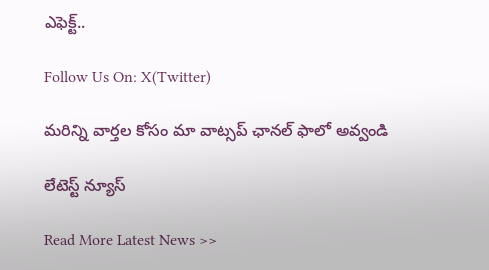ఎఫెక్ట్..

Follow Us On: X(Twitter)

మ‌రిన్ని వార్త‌ల కోసం మా వాట్స‌ప్ ఛాన‌ల్ ఫాలో అవ్వండి

లేటెస్ట్ న్యూస్‌

Read More Latest News >>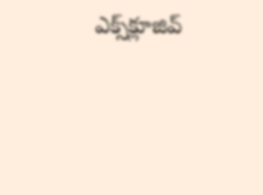ఎక్స్‌క్లూజివ్‌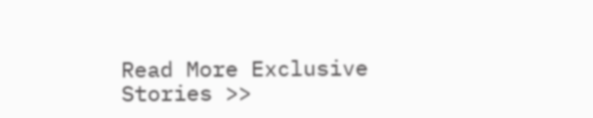Read More Exclusive Stories >>